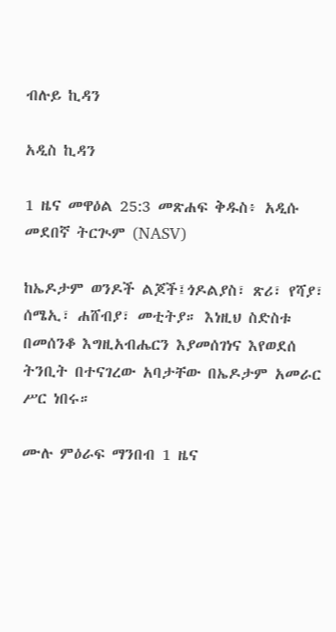ብሉይ ኪዳን

አዲስ ኪዳን

1 ዜና መዋዕል 25:3 መጽሐፍ ቅዱስ፥ አዲሱ መደበኛ ትርጒም (NASV)

ከኤዶታም ወንዶች ልጆች፤ጎዶልያስ፣ ጽሪ፣ የሻያ፣ ሰሜኢ፣ ሐሸብያ፣ መቲትያ። እነዚህ ስድስቱ በመሰንቆ እግዚአብሔርን እያመሰገነና እየወደሰ ትንቢት በተናገረው አባታቸው በኤዶታም አመራር ሥር ነበሩ።

ሙሉ ምዕራፍ ማንበብ 1 ዜና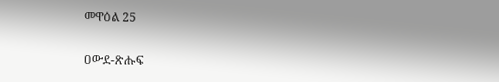መዋዕል 25

ዐውደ-ጽሑፍ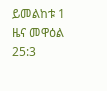ይመልከቱ 1 ዜና መዋዕል 25:3